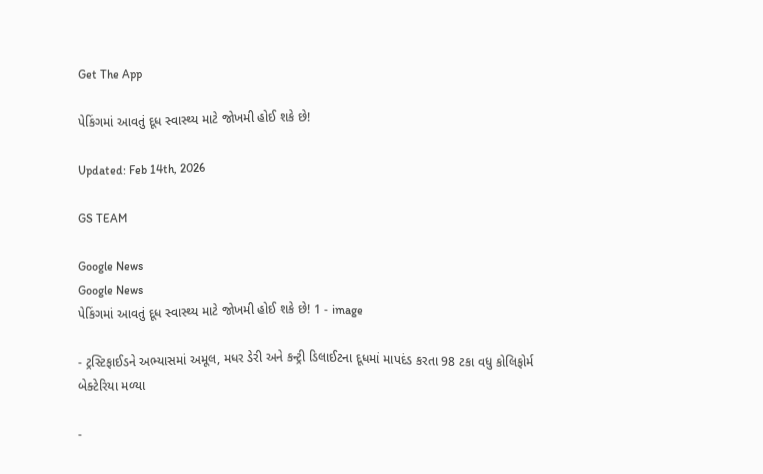Get The App

પેકિંગમાં આવતું દૂધ સ્વાસ્થ્ય માટે જોખમી હોઈ શકે છે!

Updated: Feb 14th, 2026

GS TEAM

Google News
Google News
પેકિંગમાં આવતું દૂધ સ્વાસ્થ્ય માટે જોખમી હોઈ શકે છે! 1 - image

- ટ્રસ્ટિફાઈડને અભ્યાસમાં અમૂલ, મધર ડેરી અને કન્ટ્રી ડિલાઈટના દૂધમાં માપદંડ કરતા 98 ટકા વધુ કોલિફોર્મ બેક્ટેરિયા મળ્યા

-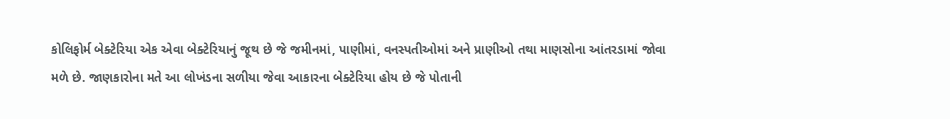કોલિફોર્મ બેક્ટેરિયા એક એવા બેક્ટેરિયાનું જૂથ છે જે જમીનમાં, પાણીમાં, વનસ્પતીઓમાં અને પ્રાણીઓ તથા માણસોના આંતરડામાં જોવા મળે છે. જાણકારોના મતે આ લોખંડના સળીયા જેવા આકારના બેક્ટેરિયા હોય છે જે પોતાની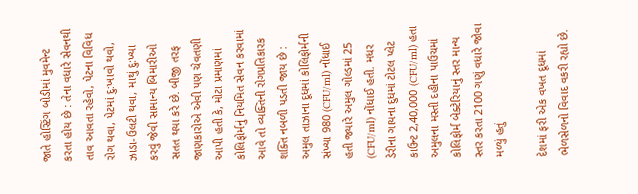જાતે હોસ્ટિંગ બોડીમાં મુવમેન્ટ કરતા હોય છે : તેના વધારે સેવનથી તાવ આવતા રહેવો, પેટના વિવિધ રોગ થવા, પેટમાં દુ:ખાવો થવો, ઝાડા-ઉલટી થવા, માથું દુ:ખ્યા કરવું જેવી સામાન્ય બિમારીઓ સતત થયા કરે છે. બીજી તરફ જાણકારોએ એવી પણ ચેવતણી આપી હતી કે, મોટા પ્રમાણમાં કોલિફોર્મનું નિયમિત સેવન કરવામાં આવે તો વ્યક્તિની રોગપ્રતિકારક શક્તિ નબળી પડતી જાય છે : અમુલ તાઝાના દૂધમાં કોલિફોર્મની સંખ્યા 980 (CFU/ml) નોંધાઈ હતી જ્યારે અમુલ ગોલ્ડમાં 25 (CFU/ml) નોંધાઈ હતી. મધર ડેરીના ગાયના દુધમાં ટોટલ પ્લેટ કાઉન્ટ 2,40,000 (CFU/ml) હતા અમુલના મસ્તી દહીના પાઉચમાં કોલિફોર્મ બેક્ટેરિયાનું સ્તર માન્ય સ્તર કરતા 2100 ગણું વધારે જોવા મળ્યું હતું

દેશમાં ફરી એક વખત દૂધમાં ભેળસેળનો વિવાદ વકરી રહ્યો છે.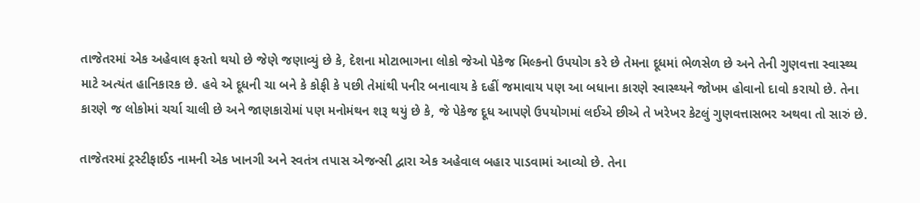તાજેતરમાં એક અહેવાલ ફરતો થયો છે જેણે જણાવ્યું છે કે, દેશના મોટાભાગના લોકો જેઓ પેકેજ મિલ્કનો ઉપયોગ કરે છે તેમના દૂધમાં ભેળસેળ છે અને તેની ગુણવત્તા સ્વાસ્થ્ય માટે અત્યંત હાનિકારક છે. હવે એ દૂધની ચા બને કે કોફી કે પછી તેમાંથી પનીર બનાવાય કે દહીં જમાવાય પણ આ બધાના કારણે સ્વાસ્થ્યને જોખમ હોવાનો દાવો કરાયો છે. તેના કારણે જ લોકોમાં ચર્ચા ચાલી છે અને જાણકારોમાં પણ મનોમંથન શરૂ થયું છે કે, જે પેકેજ દૂધ આપણે ઉપયોગમાં લઈએ છીએ તે ખરેખર કેટલું ગુણવત્તાસભર અથવા તો સારું છે.

તાજેતરમાં ટ્રસ્ટીફાઈડ નામની એક ખાનગી અને સ્વતંત્ર તપાસ એજન્સી દ્વારા એક અહેવાલ બહાર પાડવામાં આવ્યો છે. તેના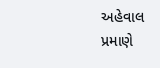અહેવાલ પ્રમાણે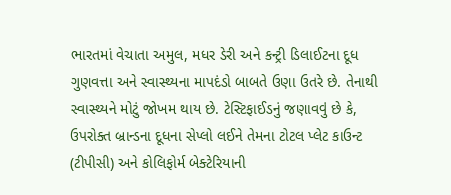ભારતમાં વેચાતા અમુલ, મધર ડેરી અને કન્ટ્રી ડિલાઈટના દૂધ ગુણવત્તા અને સ્વાસ્થ્યના માપદંડો બાબતે ઉણા ઉતરે છે. તેનાથી સ્વાસ્થ્યને મોટું જોખમ થાય છે. ટેસ્ટિફાઈડનું જણાવવું છે કે, ઉપરોક્ત બ્રાન્ડના દૂધના સેપ્લો લઈને તેમના ટોટલ પ્લેટ કાઉન્ટ (ટીપીસી) અને કોલિફોર્મ બેક્ટેરિયાની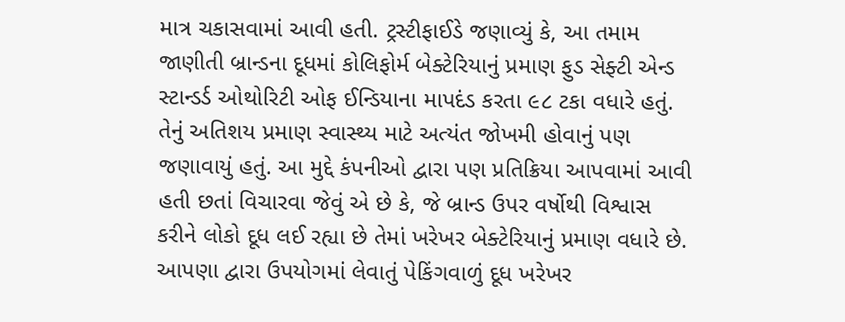માત્ર ચકાસવામાં આવી હતી. ટ્રસ્ટીફાઈડે જણાવ્યું કે, આ તમામ જાણીતી બ્રાન્ડના દૂધમાં કોલિફોર્મ બેક્ટેરિયાનું પ્રમાણ ફુડ સેફ્ટી એન્ડ સ્ટાન્ડર્ડ ઓથોરિટી ઓફ ઈન્ડિયાના માપદંડ કરતા ૯૮ ટકા વધારે હતું. તેનું અતિશય પ્રમાણ સ્વાસ્થ્ય માટે અત્યંત જોખમી હોવાનું પણ જણાવાયું હતું. આ મુદ્દે કંપનીઓ દ્વારા પણ પ્રતિક્રિયા આપવામાં આવી હતી છતાં વિચારવા જેવું એ છે કે, જે બ્રાન્ડ ઉપર વર્ષોથી વિશ્વાસ કરીને લોકો દૂધ લઈ રહ્યા છે તેમાં ખરેખર બેક્ટેરિયાનું પ્રમાણ વધારે છે. આપણા દ્વારા ઉપયોગમાં લેવાતું પેકિંગવાળું દૂધ ખરેખર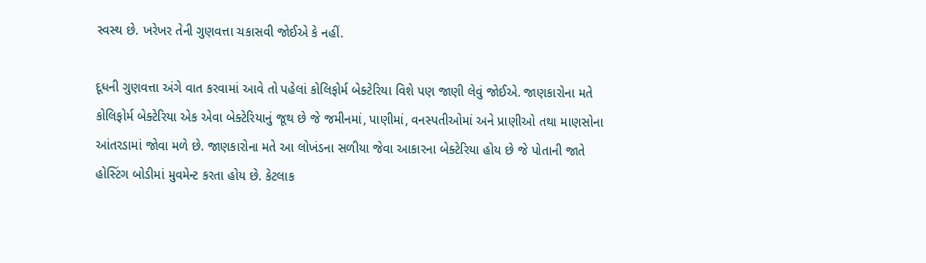સ્વસ્થ છે. ખરેખર તેની ગુણવત્તા ચકાસવી જોઈએ કે નહીં.

દૂધની ગુણવત્તા અંગે વાત કરવામાં આવે તો પહેલાં કોલિફોર્મ બેક્ટેરિયા વિશે પણ જાણી લેવું જોઈએ. જાણકારોના મતે કોલિફોર્મ બેક્ટેરિયા એક એવા બેક્ટેરિયાનું જૂથ છે જે જમીનમાં, પાણીમાં, વનસ્પતીઓમાં અને પ્રાણીઓ તથા માણસોના આંતરડામાં જોવા મળે છે. જાણકારોના મતે આ લોખંડના સળીયા જેવા આકારના બેક્ટેરિયા હોય છે જે પોતાની જાતે હોસ્ટિંગ બોડીમાં મુવમેન્ટ કરતા હોય છે. કેટલાક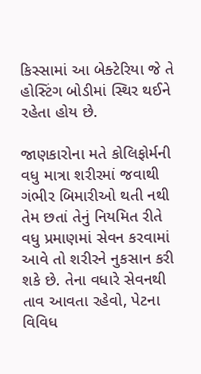કિસ્સામાં આ બેક્ટેરિયા જે તે હોસ્ટિંગ બોડીમાં સ્થિર થઈને રહેતા હોય છે.

જાણકારોના મતે કોલિફોર્મની વધુ માત્રા શરીરમાં જવાથી ગંભીર બિમારીઓ થતી નથી તેમ છતાં તેનું નિયમિત રીતે વધુ પ્રમાણમાં સેવન કરવામાં આવે તો શરીરને નુકસાન કરી શકે છે. તેના વધારે સેવનથી તાવ આવતા રહેવો, પેટના વિવિધ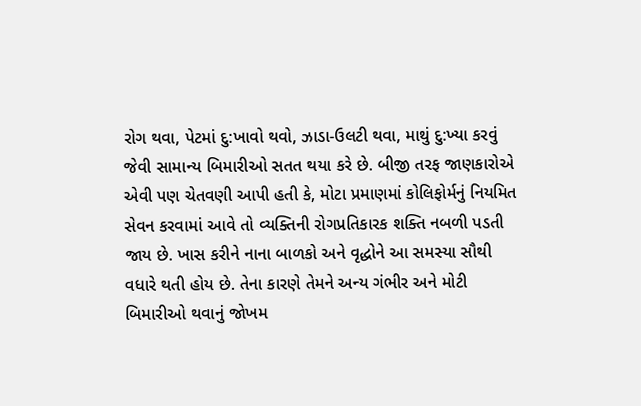રોગ થવા, પેટમાં દુ:ખાવો થવો, ઝાડા-ઉલટી થવા, માથું દુ:ખ્યા કરવું જેવી સામાન્ય બિમારીઓ સતત થયા કરે છે. બીજી તરફ જાણકારોએ એવી પણ ચેતવણી આપી હતી કે, મોટા પ્રમાણમાં કોલિફોર્મનું નિયમિત સેવન કરવામાં આવે તો વ્યક્તિની રોગપ્રતિકારક શક્તિ નબળી પડતી જાય છે. ખાસ કરીને નાના બાળકો અને વૃદ્ધોને આ સમસ્યા સૌથી વધારે થતી હોય છે. તેના કારણે તેમને અન્ય ગંભીર અને મોટી બિમારીઓ થવાનું જોખમ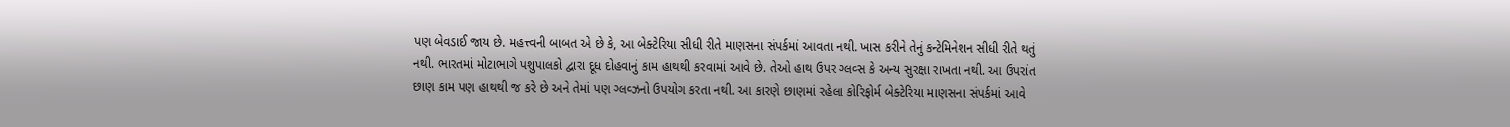પણ બેવડાઈ જાય છે. મહત્ત્વની બાબત એ છે કે, આ બેક્ટેરિયા સીધી રીતે માણસના સંપર્કમાં આવતા નથી. ખાસ કરીને તેનું કન્ટેમિનેશન સીધી રીતે થતું નથી. ભારતમાં મોટાભાગે પશુપાલકો દ્વારા દૂધ દોહવાનું કામ હાથથી કરવામાં આવે છે. તેઓ હાથ ઉપર ગ્લવ્સ કે અન્ય સુરક્ષા રાખતા નથી. આ ઉપરાંત છાણ કામ પણ હાથથી જ કરે છે અને તેમાં પણ ગ્લવ્ઝનો ઉપયોગ કરતા નથી. આ કારણે છાણમાં રહેલા કોરિફોર્મ બેક્ટેરિયા માણસના સંપર્કમાં આવે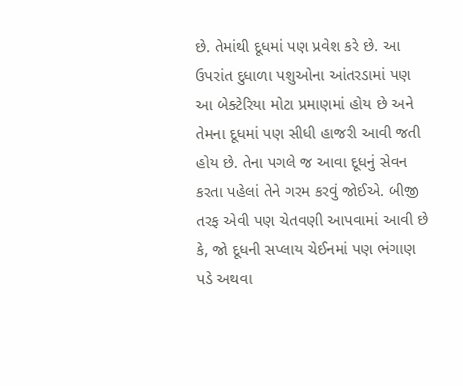છે. તેમાંથી દૂધમાં પણ પ્રવેશ કરે છે. આ ઉપરાંત દુધાળા પશુઓના આંતરડામાં પણ આ બેક્ટેરિયા મોટા પ્રમાણમાં હોય છે અને તેમના દૂધમાં પણ સીધી હાજરી આવી જતી હોય છે. તેના પગલે જ આવા દૂધનું સેવન કરતા પહેલાં તેને ગરમ કરવું જોઈએ. બીજી તરફ એવી પણ ચેતવણી આપવામાં આવી છે કે, જો દૂધની સપ્લાય ચેઈનમાં પણ ભંગાણ પડે અથવા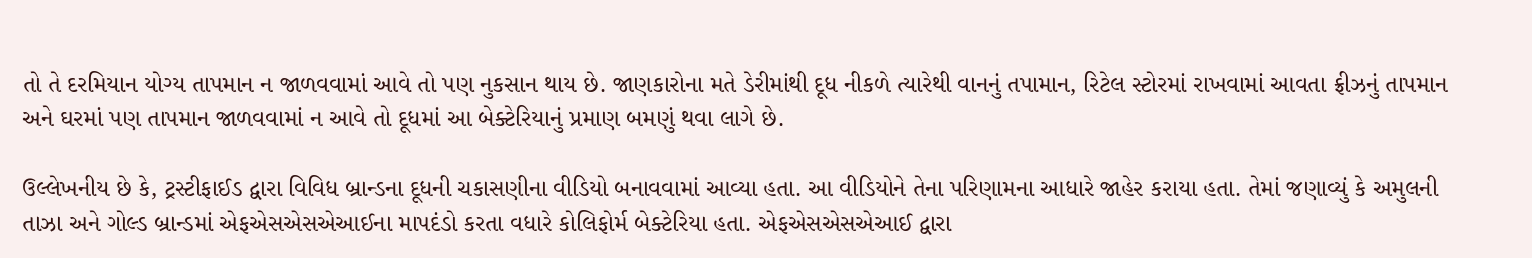તો તે દરમિયાન યોગ્ય તાપમાન ન જાળવવામાં આવે તો પણ નુકસાન થાય છે. જાણકારોના મતે ડેરીમાંથી દૂધ નીકળે ત્યારેથી વાનનું તપામાન, રિટેલ સ્ટોરમાં રાખવામાં આવતા ફ્રીઝનું તાપમાન અને ઘરમાં પણ તાપમાન જાળવવામાં ન આવે તો દૂધમાં આ બેક્ટેરિયાનું પ્રમાણ બમણું થવા લાગે છે.

ઉલ્લેખનીય છે કે, ટ્રસ્ટીફાઈડ દ્વારા વિવિધ બ્રાન્ડના દૂધની ચકાસણીના વીડિયો બનાવવામાં આવ્યા હતા. આ વીડિયોને તેના પરિણામના આધારે જાહેર કરાયા હતા. તેમાં જણાવ્યું કે અમુલની તાઝા અને ગોલ્ડ બ્રાન્ડમાં એફએસએસએઆઈના માપદંડો કરતા વધારે કોલિફોર્મ બેક્ટેરિયા હતા. એફએસએસએઆઈ દ્વારા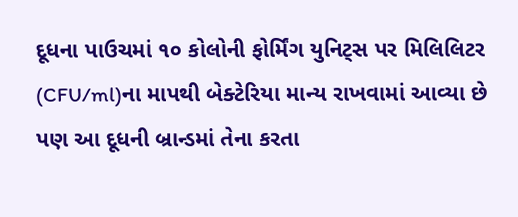દૂધના પાઉચમાં ૧૦ કોલોની ફોર્મિંગ યુનિટ્સ પર મિલિલિટર (CFU/ml)ના માપથી બેક્ટેરિયા માન્ય રાખવામાં આવ્યા છે પણ આ દૂધની બ્રાન્ડમાં તેના કરતા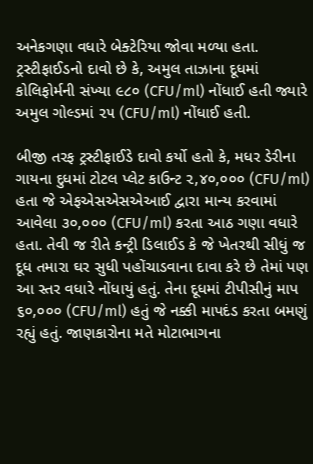અનેકગણા વધારે બેક્ટેરિયા જોવા મળ્યા હતા. ટ્રસ્ટીફાઈડનો દાવો છે કે, અમુલ તાઝાના દૂધમાં કોલિફોર્મની સંખ્યા ૯૮૦ (CFU/ml) નોંધાઈ હતી જ્યારે અમુલ ગોલ્ડમાં ૨૫ (CFU/ml) નોંધાઈ હતી.

બીજી તરફ ટ્રસ્ટીફાઈડે દાવો કર્યો હતો કે, મધર ડેરીના ગાયના દુધમાં ટોટલ પ્લેટ કાઉન્ટ ૨,૪૦,૦૦૦ (CFU/ml) હતા જે એફએસએસએઆઈ દ્વારા માન્ય કરવામાં આવેલા ૩૦,૦૦૦ (CFU/ml) કરતા આઠ ગણા વધારે હતા. તેવી જ રીતે કન્ટ્રી ડિલાઈડ કે જે ખેતરથી સીધું જ દૂધ તમારા ઘર સુધી પહોંચાડવાના દાવા કરે છે તેમાં પણ આ સ્તર વધારે નોંધાયું હતું. તેના દૂધમાં ટીપીસીનું માપ ૬૦,૦૦૦ (CFU/ml) હતું જે નક્કી માપદંડ કરતા બમણું રહ્યું હતું. જાણકારોના મતે મોટાભાગના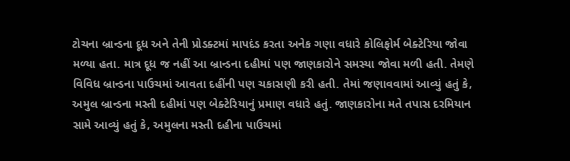ટોચના બ્રાન્ડના દૂધ અને તેની પ્રોડક્ટમાં માપદંડ કરતા અનેક ગણા વધારે કોલિફોર્મ બેક્ટેરિયા જોવા મળ્યા હતા. માત્ર દૂધ જ નહીં આ બ્રાન્ડના દહીમાં પણ જાણકારોને સમસ્યા જોવા મળી હતી. તેમણે વિવિધ બ્રાન્ડના પાઉચમાં આવતા દહીંની પણ ચકાસણી કરી હતી. તેમાં જણાવવામાં આવ્યું હતું કે, અમુલ બ્રાન્ડના મસ્તી દહીમાં પણ બેક્ટેરિયાનું પ્રમાણ વધારે હતું. જાણકારોના મતે તપાસ દરમિયાન સામે આવ્યું હતું કે, અમુલના મસ્તી દહીના પાઉચમાં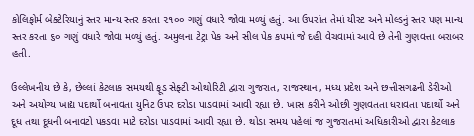કોલિફોર્મ બેક્ટેરિયાનું સ્તર માન્ય સ્તર કરતા ૨૧૦૦ ગણું વધારે જોવા મળ્યું હતું. આ ઉપરાંત તેમાં યીસ્ટ અને મોલ્ડનું સ્તર પણ માન્ય સ્તર કરતા ૬૦ ગણું વધારે જોવા મળ્યું હતું. અમુલના ટેટ્રા પેક અને સીલ પેક કપમાં જે દહી વેચવામાં આવે છે તેની ગુણવત્તા બરાબર હતી.

ઉલ્લેખનીય છે કે, છેલ્લાં કેટલાક સમયથી ફૂડ સેફ્ટી ઓથોરિટી દ્વારા ગુજરાત, રાજસ્થાન, મધ્ય પ્રદેશ અને છત્તીસગઢની ડેરીઓ અને અયોગ્ય ખાદ્ય પદાર્થો બનાવતા યુનિટ ઉપર દરોડા પાડવામાં આવી રહ્યા છે. ખાસ કરીને ઓછી ગુણવતતા ધરાવતા પદાર્થો અને દૂધ તથા દૂધની બનાવટો પકડવા માટે દરોડા પાડવામાં આવી રહ્યા છે. થોડા સમય પહેલાં જ ગુજરાતમાં અધિકારીઓ દ્વારા કેટલાક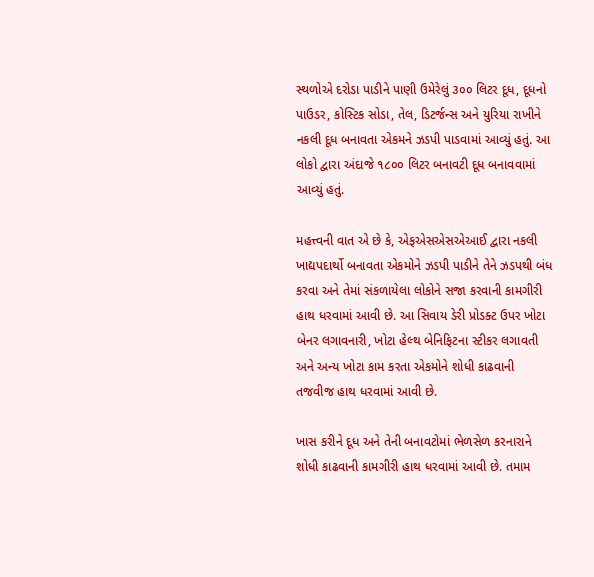સ્થળોએ દરોડા પાડીને પાણી ઉમેરેલું ૩૦૦ લિટર દૂધ, દૂધનો પાઉડર, કોસ્ટિક સોડા, તેલ, ડિટર્જન્સ અને યુરિયા રાખીને નકલી દૂધ બનાવતા એકમને ઝડપી પાડવામાં આવ્યું હતું. આ લોકો દ્વારા અંદાજે ૧૮૦૦ લિટર બનાવટી દૂધ બનાવવામાં આવ્યું હતું.

મહત્ત્વની વાત એ છે કે, એફએસએસએઆઈ દ્વારા નકલી ખાદ્યપદાર્થો બનાવતા એકમોને ઝડપી પાડીને તેને ઝડપથી બંધ કરવા અને તેમાં સંકળાયેલા લોકોને સજા કરવાની કામગીરી હાથ ધરવામાં આવી છે. આ સિવાય ડેરી પ્રોડક્ટ ઉપર ખોટા બેનર લગાવનારી, ખોટા હેલ્થ બેનિફિટના સ્ટીકર લગાવતી અને અન્ય ખોટા કામ કરતા એકમોને શોધી કાઢવાની તજવીજ હાથ ધરવામાં આવી છે.

ખાસ કરીને દૂધ અને તેની બનાવટોમાં ભેળસેળ કરનારાને શોધી કાઢવાની કામગીરી હાથ ધરવામાં આવી છે. તમામ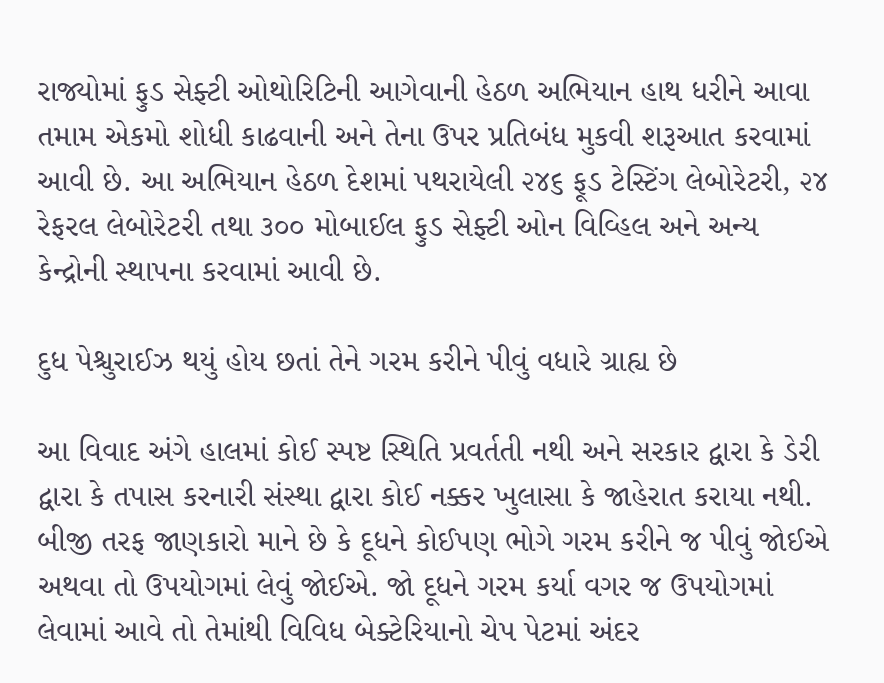રાજ્યોમાં ફુડ સેફ્ટી ઓથોરિટિની આગેવાની હેઠળ અભિયાન હાથ ધરીને આવા તમામ એકમો શોધી કાઢવાની અને તેના ઉપર પ્રતિબંધ મુકવી શરૂઆત કરવામાં આવી છે. આ અભિયાન હેઠળ દેશમાં પથરાયેલી ૨૪૬ ફૂડ ટેસ્ટિંગ લેબોરેટરી, ૨૪ રેફરલ લેબોરેટરી તથા ૩૦૦ મોબાઈલ ફુડ સેફ્ટી ઓન વિવ્હિલ અને અન્ય કેન્દ્રોની સ્થાપના કરવામાં આવી છે.

દુધ પેશ્ચુરાઈઝ થયું હોય છતાં તેને ગરમ કરીને પીવું વધારે ગ્રાહ્ય છે

આ વિવાદ અંગે હાલમાં કોઈ સ્પષ્ટ સ્થિતિ પ્રવર્તતી નથી અને સરકાર દ્વારા કે ડેરી દ્વારા કે તપાસ કરનારી સંસ્થા દ્વારા કોઈ નક્કર ખુલાસા કે જાહેરાત કરાયા નથી. બીજી તરફ જાણકારો માને છે કે દૂધને કોઈપણ ભોગે ગરમ કરીને જ પીવું જોઈએ અથવા તો ઉપયોગમાં લેવું જોઈએ. જો દૂધને ગરમ કર્યા વગર જ ઉપયોગમાં લેવામાં આવે તો તેમાંથી વિવિધ બેક્ટેરિયાનો ચેપ પેટમાં અંદર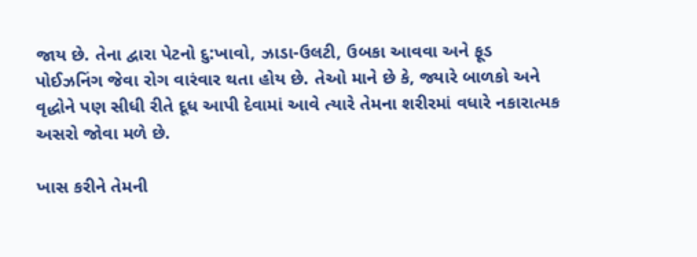જાય છે. તેના દ્વારા પેટનો દુ:ખાવો, ઝાડા-ઉલટી, ઉબકા આવવા અને ફૂડ પોઈઝનિંગ જેવા રોગ વારંવાર થતા હોય છે. તેઓ માને છે કે, જ્યારે બાળકો અને વૃદ્ધોને પણ સીધી રીતે દૂધ આપી દેવામાં આવે ત્યારે તેમના શરીરમાં વધારે નકારાત્મક અસરો જોવા મળે છે.

ખાસ કરીને તેમની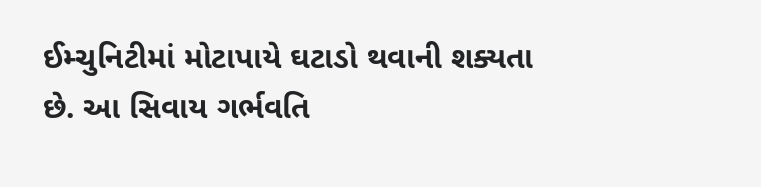ઈમ્ચુનિટીમાં મોટાપાયે ઘટાડો થવાની શક્યતા છે. આ સિવાય ગર્ભવતિ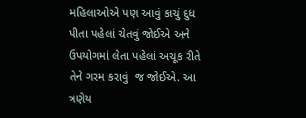મહિલાઓએ પણ આવું કાચું દુધ પીતા પહેલાં ચેતવું જોઈએ અને ઉપયોગમાં લેતા પહેલાં અચૂક રીતે તેને ગરમ કરાવું  જ જોઈએ. આ ત્રણેય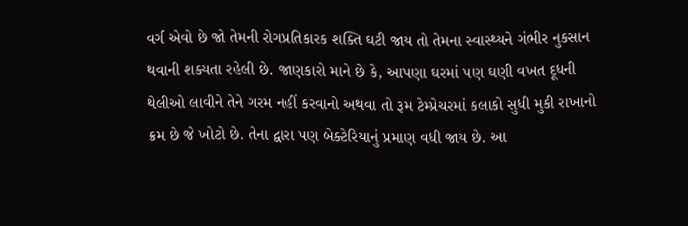વર્ગ એવો છે જો તેમની રોગપ્રતિકારક શક્તિ ઘટી જાય તો તેમના સ્વાસ્થ્યને ગંભીર નુકસાન થવાની શક્યતા રહેલી છે. જાણકારો માને છે કે, આપણા ઘરમાં પણ ઘણી વખત દૂધની થેલીઓ લાવીને તેને ગરમ નહીં કરવાનો અથવા તો રૂમ ટેમ્પ્રેચરમાં કલાકો સુધી મુકી રાખાનો ક્રમ છે જે ખોટો છે. તેના દ્વારા પણ બેક્ટેરિયાનું પ્રમાણ વધી જાય છે. આ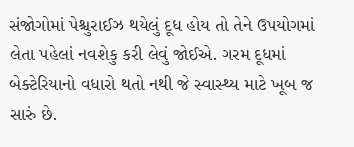સંજોગોમાં પેશ્ચુરાઈઝ થયેલું દૂધ હોય તો તેને ઉપયોગમાં લેતા પહેલાં નવશેકુ કરી લેવું જોઈએ. ગરમ દૂધમાં બેક્ટેરિયાનો વધારો થતો નથી જે સ્વાસ્થ્ય માટે ખૂબ જ સારું છે.